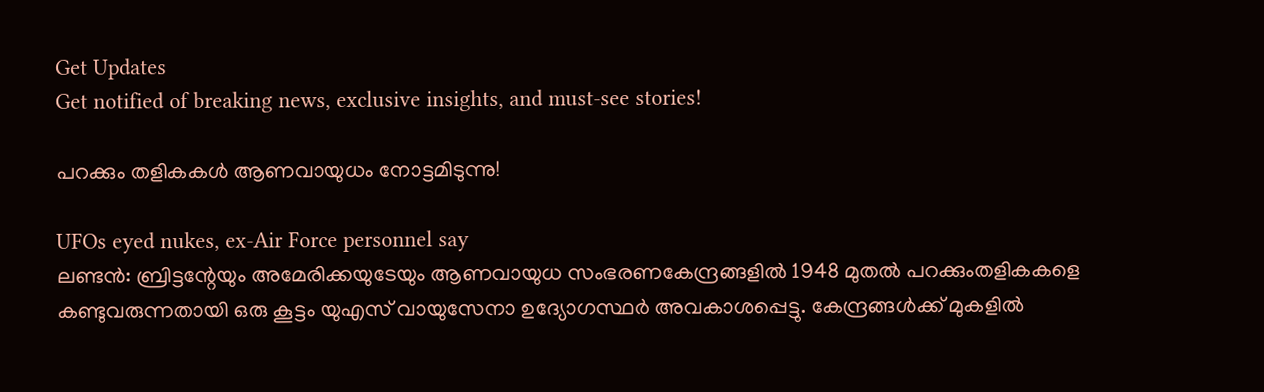Get Updates
Get notified of breaking news, exclusive insights, and must-see stories!

പറക്കും തളികകള്‍ ആണവായുധം നോട്ടമിടുന്നു!

UFOs eyed nukes, ex-Air Force personnel say
ലണ്ടന്‍: ബ്രിട്ടന്റേയും അമേരിക്കയുടേയും ആണവായുധ സംഭരണകേന്ദ്രങ്ങളില്‍ 1948 മുതല്‍ പറക്കുംതളികകളെ കണ്ടുവരുന്നതായി ഒരു കൂട്ടം യുഎസ് വായുസേനാ ഉദ്യോഗസ്ഥര്‍ അവകാശപ്പെട്ടു. കേന്ദ്രങ്ങള്‍ക്ക് മുകളില്‍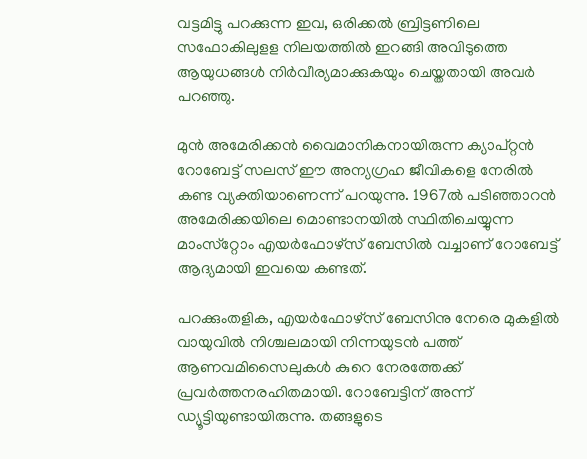വട്ടമിട്ടു പറക്കുന്ന ഇവ, ഒരിക്കല്‍ ബ്രിട്ടണിലെ സഫോകിലുളള നിലയത്തില്‍ ഇറങ്ങി അവിടുത്തെ ആയുധങ്ങള്‍ നിര്‍വീര്യമാക്കുകയും ചെയ്തതായി അവര്‍ പറഞ്ഞു.

മുന്‍ അമേരിക്കന്‍ വൈമാനികനായിരുന്ന ക്യാപ്റ്റന്‍ റോബേട്ട് സലസ് ഈ അന്യഗ്രഹ ജീവികളെ നേരില്‍ കണ്ട വ്യക്തിയാണെന്ന് പറയുന്നു. 1967ല്‍ പടിഞ്ഞാറന്‍ അമേരിക്കയിലെ മൊണ്ടാനയില്‍ സ്ഥിതിചെയ്യുന്ന മാംസ്‌റ്റോം എയര്‍ഫോഴ്‌സ് ബേസില്‍ വച്ചാണ് റോബേട്ട് ആദ്യമായി ഇവയെ കണ്ടത്.

പറക്കുംതളിക, എയര്‍ഫോഴ്‌സ് ബേസിനു നേരെ മുകളില്‍ വായുവില്‍ നിശ്ചലമായി നിന്നയുടന്‍ പത്ത് ആണവമിസൈലുകള്‍ കുറെ നേരത്തേക്ക് പ്രവര്‍ത്തനരഹിതമായി. റോബേട്ടിന് അന്ന് ഡ്യൂട്ടിയുണ്ടായിരുന്നു. തങ്ങളുടെ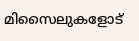മിസൈലുകളോട്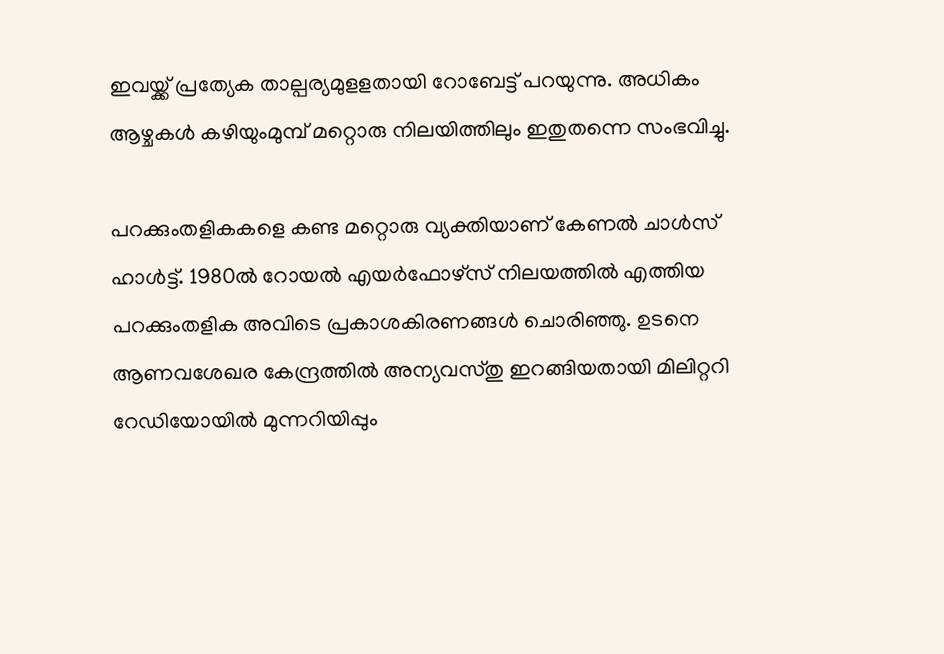ഇവയ്ക്ക് പ്രത്യേക താല്പര്യമുളളതായി റോബേട്ട് പറയുന്നു. അധികം ആഴ്ചകള്‍ കഴിയുംമുമ്പ് മറ്റൊരു നിലയിത്തിലും ഇതുതന്നെ സംഭവിച്ചു.

പറക്കുംതളികകളെ കണ്ട മറ്റൊരു വ്യക്തിയാണ് കേണല്‍ ചാള്‍സ് ഹാള്‍ട്ട്. 1980ല്‍ റോയല്‍ എയര്‍ഫോഴ്‌സ് നിലയത്തില്‍ എത്തിയ പറക്കുംതളിക അവിടെ പ്രകാശകിരണങ്ങള്‍ ചൊരിഞ്ഞു. ഉടനെ ആണവശേഖര കേന്ദ്രത്തില്‍ അന്യവസ്തു ഇറങ്ങിയതായി മിലിറ്ററി റേഡിയോയില്‍ മുന്നറിയിപ്പും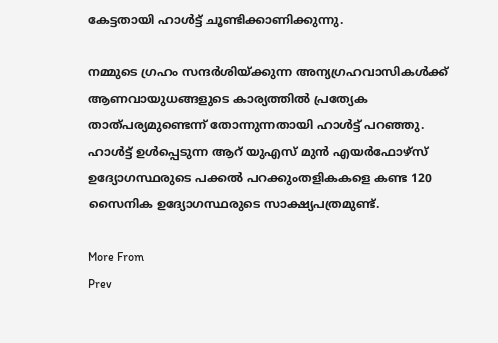കേട്ടതായി ഹാള്‍ട്ട് ചൂണ്ടിക്കാണിക്കുന്നു.

നമ്മുടെ ഗ്രഹം സന്ദര്‍ശിയ്ക്കുന്ന അന്യഗ്രഹവാസികള്‍ക്ക് ആണവായുധങ്ങളുടെ കാര്യത്തില്‍ പ്രത്യേക താത്പര്യമുണ്ടെന്ന് തോന്നുന്നതായി ഹാള്‍ട്ട് പറഞ്ഞു. ഹാള്‍ട്ട് ഉള്‍പ്പെടുന്ന ആറ് യുഎസ് മുന്‍ എയര്‍ഫോഴ്‌സ് ഉദ്യോഗസ്ഥരുടെ പക്കല്‍ പറക്കുംതളികകളെ കണ്ട 120 സൈനിക ഉദ്യോഗസ്ഥരുടെ സാക്ഷ്യപത്രമുണ്ട്.

More From
Prev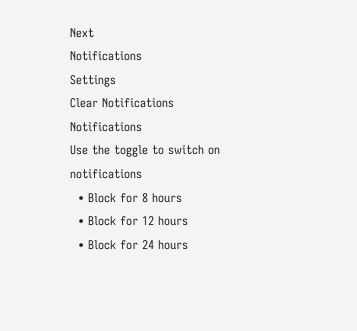Next
Notifications
Settings
Clear Notifications
Notifications
Use the toggle to switch on notifications
  • Block for 8 hours
  • Block for 12 hours
  • Block for 24 hours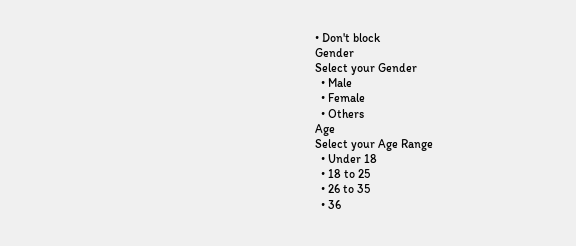• Don't block
Gender
Select your Gender
  • Male
  • Female
  • Others
Age
Select your Age Range
  • Under 18
  • 18 to 25
  • 26 to 35
  • 36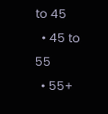to 45
  • 45 to 55
  • 55+